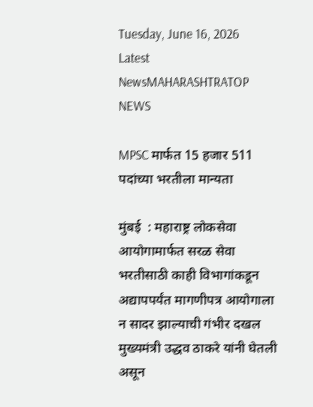Tuesday, June 16, 2026
Latest NewsMAHARASHTRATOP NEWS

MPSC मार्फत 15 हजार 511 पदांच्या भरतीला मान्यता

मुंबई  : महाराष्ट्र लोकसेवा आयोगामार्फत सरळ सेवा भरतीसाठी काही विभागांकडून  अद्यापपर्यंत मागणीपत्र आयोगाला न सादर झाल्याची गंभीर दखल मुख्यमंत्री उद्धव ठाकरे यांनी घेतली असून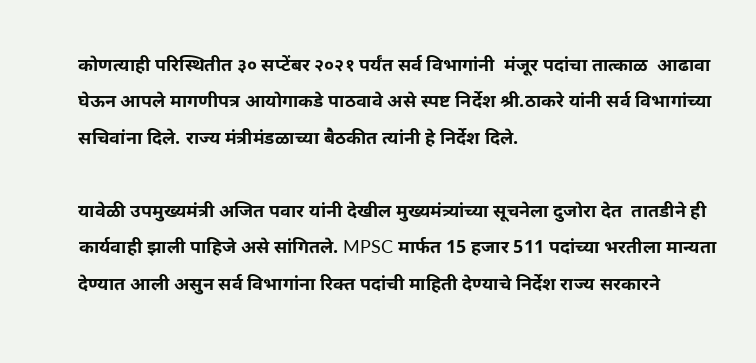कोणत्याही परिस्थितीत ३० सप्टेंबर २०२१ पर्यंत सर्व विभागांनी  मंजूर पदांचा तात्काळ  आढावा  घेऊन आपले मागणीपत्र आयोगाकडे पाठवावे असे स्पष्ट निर्देश श्री.ठाकरे यांनी सर्व विभागांच्या सचिवांना दिले. राज्य मंत्रीमंडळाच्या बैठकीत त्यांनी हे निर्देश दिले.

यावेळी उपमुख्यमंत्री अजित पवार यांनी देखील मुख्यमंत्र्यांच्या सूचनेला दुजोरा देत  तातडीने ही कार्यवाही झाली पाहिजे असे सांगितले. MPSC मार्फत 15 हजार 511 पदांच्या भरतीला मान्यता देण्यात आली असुन सर्व विभागांना रिक्त पदांची माहिती देण्याचे निर्देश राज्य सरकारने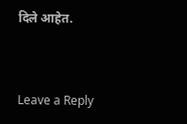दिले आहेत.



Leave a Reply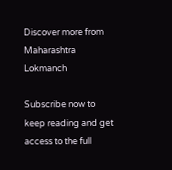Discover more from Maharashtra Lokmanch

Subscribe now to keep reading and get access to the full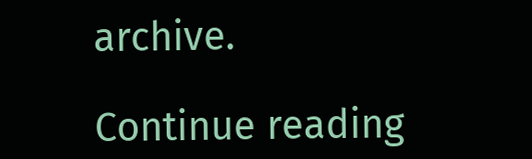archive.

Continue reading